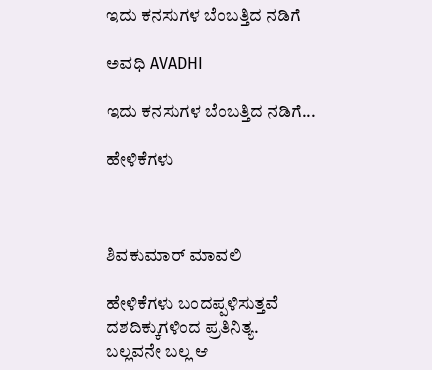ಇದು ಕನಸುಗಳ ಬೆಂಬತ್ತಿದ ನಡಿಗೆ‍

ಅವಧಿ AVADHI

ಇದು ಕನಸುಗಳ ಬೆಂಬತ್ತಿದ ನಡಿಗೆ...

ಹೇಳಿಕೆಗಳು



ಶಿವಕುಮಾರ್ ಮಾವಲಿ

ಹೇಳಿಕೆಗಳು ಬಂದಪ್ಪಳಿಸುತ್ತವೆ
ದಶದಿಕ್ಕುಗಳಿಂದ ಪ್ರತಿನಿತ್ಯ.
ಬಲ್ಲವನೇ ಬಲ್ಲ ಆ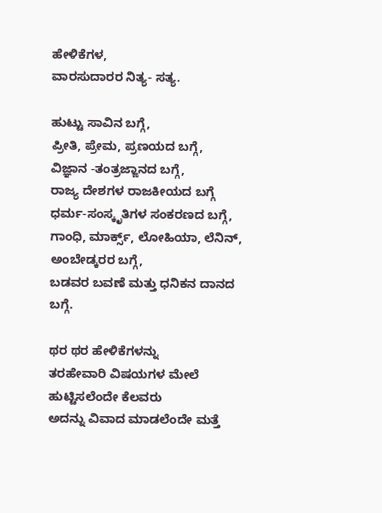ಹೇಳಿಕೆಗಳ,
ವಾರಸುದಾರರ ನಿತ್ಯ- ಸತ್ಯ.

ಹುಟ್ಟು ಸಾವಿನ ಬಗ್ಗೆ,
ಪ್ರೀತಿ, ಪ್ರೇಮ, ಪ್ರಣಯದ ಬಗ್ಗೆ,
ವಿಜ್ಞಾನ -ತಂತ್ರಜ್ಙಾನದ ಬಗ್ಗೆ,
ರಾಜ್ಯ ದೇಶಗಳ ರಾಜಕೀಯದ ಬಗ್ಗೆ
ಧರ್ಮ-ಸಂಸ್ಕೃತಿಗಳ ಸಂಕರಣದ ಬಗ್ಗೆ,
ಗಾಂಧಿ, ಮಾರ್ಕ್ಸ್, ಲೋಹಿಯಾ, ಲೆನಿನ್, ಅಂಬೇಡ್ಕರರ ಬಗ್ಗೆ,
ಬಡವರ ಬವಣೆ ಮತ್ತು ಧನಿಕನ ದಾನದ ಬಗ್ಗೆ.

ಥರ ಥರ ಹೇಳಿಕೆಗಳನ್ನು
ತರಹೇವಾರಿ ವಿಷಯಗಳ ಮೇಲೆ
ಹುಟ್ಟಿಸಲೆಂದೇ ಕೆಲವರು
ಅದನ್ನು ವಿವಾದ ಮಾಡಲೆಂದೇ ಮತ್ತೆ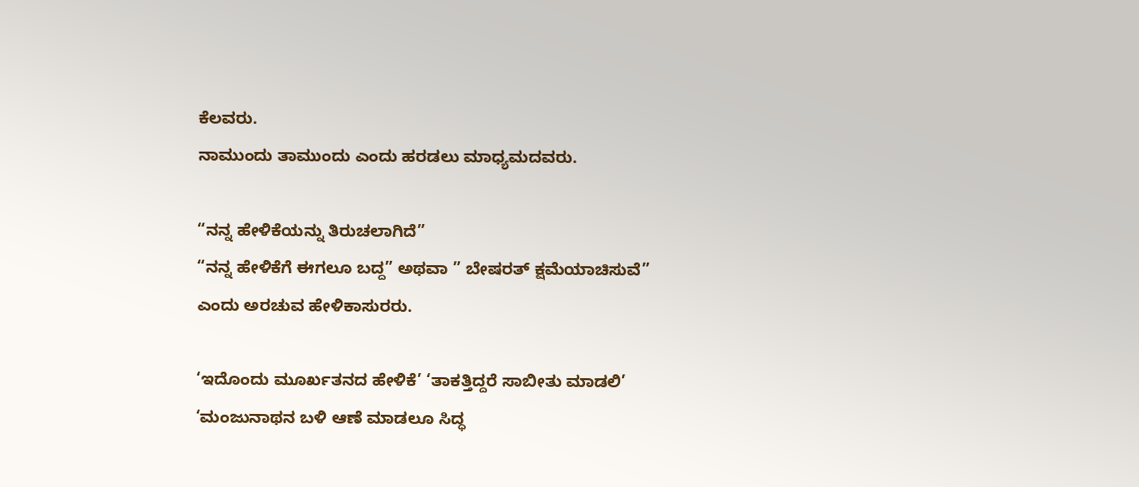ಕೆಲವರು.
ನಾಮುಂದು ತಾಮುಂದು ಎಂದು ಹರಡಲು ಮಾಧ್ಯಮದವರು.

“ನನ್ನ ಹೇಳಿಕೆಯನ್ನು ತಿರುಚಲಾಗಿದೆ”
“ನನ್ನ ಹೇಳಿಕೆಗೆ ಈಗಲೂ ಬದ್ದ” ಅಥವಾ ” ಬೇಷರತ್ ಕ್ಷಮೆಯಾಚಿಸುವೆ”
ಎಂದು ಅರಚುವ ಹೇಳಿಕಾಸುರರು.

‘ಇದೊಂದು ಮೂರ್ಖತನದ ಹೇಳಿಕೆ’ ‘ತಾಕತ್ತಿದ್ದರೆ ಸಾಬೀತು ಮಾಡಲಿ’
‘ಮಂಜುನಾಥನ ಬಳಿ ಆಣೆ ಮಾಡಲೂ ಸಿದ್ಧ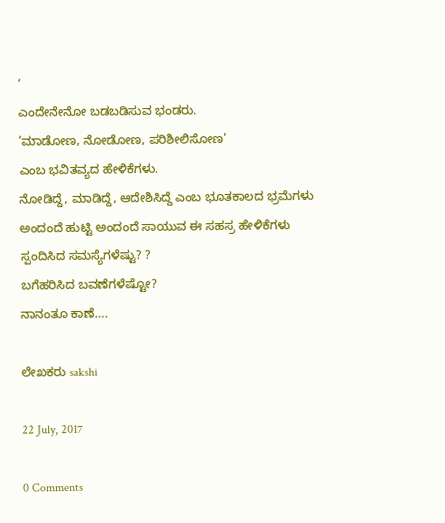‘
ಎಂದೇನೇನೋ ಬಡಬಡಿಸುವ ಭಂಡರು.
‘ಮಾಡೋಣ, ನೋಡೋಣ, ಪರಿಶೀಲಿಸೋಣ’
ಎಂಬ ಭವಿತವ್ಯದ ಹೇಳಿಕೆಗಳು.
ನೋಡಿದ್ದೆ, ಮಾಡಿದ್ದೆ, ಆದೇಶಿಸಿದ್ದೆ ಎಂಬ ಭೂತಕಾಲದ ಭ್ರಮೆಗಳು
ಅಂದಂದೆ ಹುಟ್ಟಿ ಅಂದಂದೆ ಸಾಯುವ ಈ ಸಹಸ್ರ ಹೇಳಿಕೆಗಳು
ಸ್ಪಂದಿಸಿದ ಸಮಸ್ಯೆಗಳೆಷ್ಟು? ?
ಬಗೆಹರಿಸಿದ ಬವಣೆಗಳೆಷ್ಟೋ?
ನಾನಂತೂ ಕಾಣೆ….

ಲೇಖಕರು sakshi

22 July, 2017

0 Comments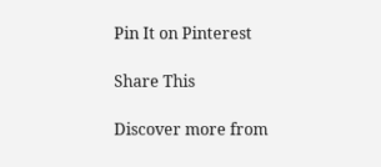Pin It on Pinterest

Share This

Discover more from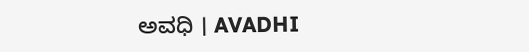ಅವಧಿ । AVADHI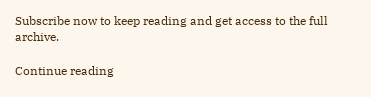Subscribe now to keep reading and get access to the full archive.

Continue reading